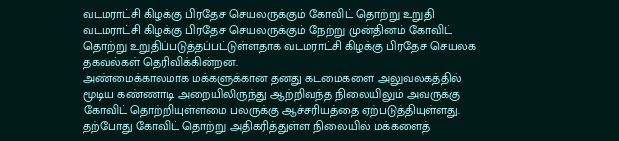வடமராட்சி கிழக்கு பிரதேச செயலருக்கும் கோவிட் தொற்று உறுதி
வடமராட்சி கிழக்கு பிரதேச செயலருக்கும் நேற்று முன்தினம் கோவிட் தொற்று உறுதிப்படுத்தப்பட்டுள்ளதாக வடமராட்சி கிழக்கு பிரதேச செயலக தகவல்கள் தெரிவிக்கின்றன.
அண்மைக்காலமாக மக்களுக்கான தனது கடமைகளை அலுவலகத்தில் மூடிய கண்ணாடி அறையிலிருந்து ஆற்றிவந்த நிலையிலும் அவருக்கு கோவிட் தொற்றியுள்ளமை பலருக்கு ஆச்சரியத்தை ஏற்படுத்தியுள்ளது.
தற்போது கோவிட் தொற்று அதிகரித்துள்ள நிலையில் மக்களைத்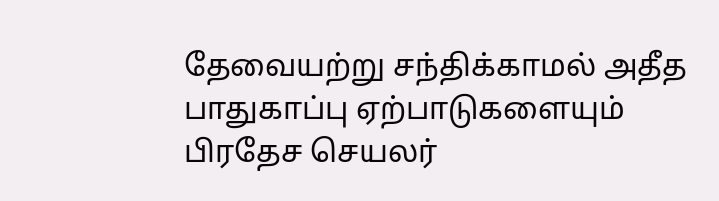தேவையற்று சந்திக்காமல் அதீத பாதுகாப்பு ஏற்பாடுகளையும் பிரதேச செயலர்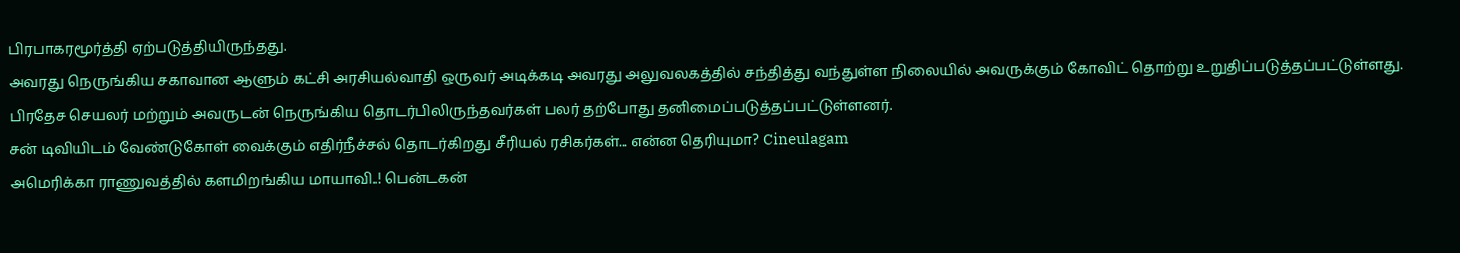பிரபாகரமூர்த்தி ஏற்படுத்தியிருந்தது.
அவரது நெருங்கிய சகாவான ஆளும் கட்சி அரசியல்வாதி ஒருவர் அடிக்கடி அவரது அலுவலகத்தில் சந்தித்து வந்துள்ள நிலையில் அவருக்கும் கோவிட் தொற்று உறுதிப்படுத்தப்பட்டுள்ளது.
பிரதேச செயலர் மற்றும் அவருடன் நெருங்கிய தொடர்பிலிருந்தவர்கள் பலர் தற்போது தனிமைப்படுத்தப்பட்டுள்ளனர்.
சன் டிவியிடம் வேண்டுகோள் வைக்கும் எதிர்நீச்சல் தொடர்கிறது சீரியல் ரசிகர்கள்... என்ன தெரியுமா? Cineulagam
அமெரிக்கா ராணுவத்தில் களமிறங்கிய மாயாவி..! பென்டகன்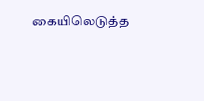கையிலெடுத்த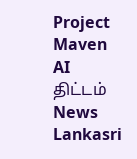Project Maven AI திட்டம் News Lankasri